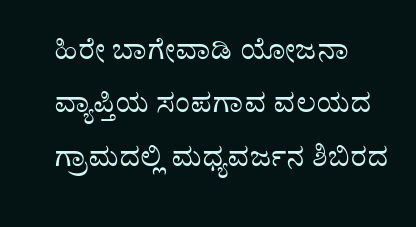ಹಿರೇ ಬಾಗೇವಾಡಿ ಯೋಜನಾ ವ್ಯಾಪ್ತಿಯ ಸಂಪಗಾವ ವಲಯದ ಗ್ರಾಮದಲ್ಲಿ ಮಧ್ಯವರ್ಜನ ಶಿಬಿರದ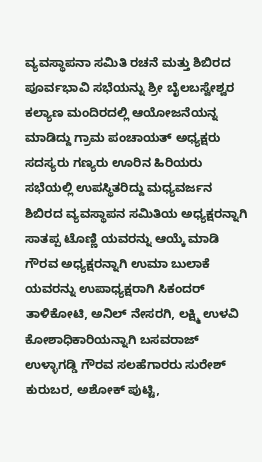ವ್ಯವಸ್ಥಾಪನಾ ಸಮಿತಿ ರಚನೆ ಮತ್ತು ಶಿಬಿರದ ಪೂರ್ವಭಾವಿ ಸಭೆಯನ್ನು ಶ್ರೀ ಬೈಲಬಸ್ವೇಶ್ವರ ಕಲ್ಯಾಣ ಮಂದಿರದಲ್ಲಿ ಆಯೋಜನೆಯನ್ನ ಮಾಡಿದ್ದು ಗ್ರಾಮ ಪಂಚಾಯತ್ ಅಧ್ಯಕ್ಷರು ಸದಸ್ಯರು ಗಣ್ಯರು ಊರಿನ ಹಿರಿಯರು ಸಭೆಯಲ್ಲಿ ಉಪಸ್ಥಿತರಿದ್ದು ಮಧ್ಯವರ್ಜನ ಶಿಬಿರದ ವ್ಯವಸ್ಥಾಪನ ಸಮಿತಿಯ ಅಧ್ಯಕ್ಷರನ್ನಾಗಿ ಸಾತಪ್ಪ ಟೊಣ್ಣಿ ಯವರನ್ನು ಆಯ್ಕೆ ಮಾಡಿ ಗೌರವ ಅಧ್ಯಕ್ಷರನ್ನಾಗಿ ಉಮಾ ಬುಲಾಕೆ ಯವರನ್ನು ಉಪಾಧ್ಯಕ್ಷರಾಗಿ ಸಿಕಂದರ್ ತಾಳಿಕೋಟಿ, ಅನಿಲ್ ನೇಸರಗಿ, ಲಕ್ಷ್ಮಿ ಉಳವಿ ಕೋಶಾಧಿಕಾರಿಯನ್ನಾಗಿ ಬಸವರಾಜ್ ಉಳ್ಳಾಗಡ್ಡಿ ಗೌರವ ಸಲಹೆಗಾರರು ಸುರೇಶ್ ಕುರುಬರ, ಅಶೋಕ್ ಪುಟ್ಟಿ,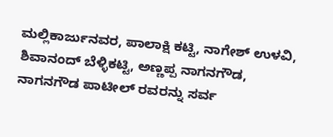ಮಲ್ಲಿಕಾರ್ಜುನವರ, ಪಾಲಾಕ್ಷಿ ಕಟ್ಟಿ, ನಾಗೇಶ್ ಉಳವಿ, ಶಿವಾನಂದ್ ಬೆಳ್ಳಿಕಟ್ಟಿ, ಅಣ್ಣಪ್ಪ ನಾಗನಗೌಡ, ನಾಗನಗೌಡ ಪಾಟೀಲ್ ರವರನ್ನು ಸರ್ವ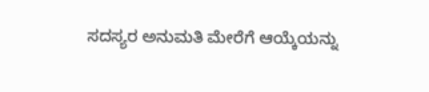ಸದಸ್ಯರ ಅನುಮತಿ ಮೇರೆಗೆ ಆಯ್ಕೆಯನ್ನು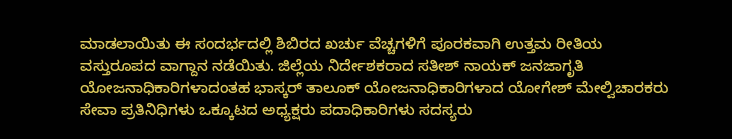ಮಾಡಲಾಯಿತು ಈ ಸಂದರ್ಭದಲ್ಲಿ ಶಿಬಿರದ ಖರ್ಚು ವೆಚ್ಚಗಳಿಗೆ ಪೂರಕವಾಗಿ ಉತ್ತಮ ರೀತಿಯ ವಸ್ತುರೂಪದ ವಾಗ್ದಾನ ನಡೆಯಿತು. ಜಿಲ್ಲೆಯ ನಿರ್ದೇಶಕರಾದ ಸತೀಶ್ ನಾಯಕ್ ಜನಜಾಗೃತಿ ಯೋಜನಾಧಿಕಾರಿಗಳಾದಂತಹ ಭಾಸ್ಕರ್ ತಾಲೂಕ್ ಯೋಜನಾಧಿಕಾರಿಗಳಾದ ಯೋಗೇಶ್ ಮೇಲ್ವಿಚಾರಕರು ಸೇವಾ ಪ್ರತಿನಿಧಿಗಳು ಒಕ್ಕೂಟದ ಅಧ್ಯಕ್ಷರು ಪದಾಧಿಕಾರಿಗಳು ಸದಸ್ಯರು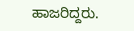ಹಾಜರಿದ್ದರು.